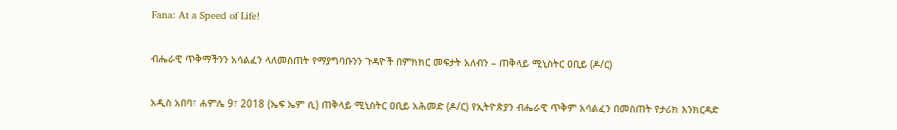Fana: At a Speed of Life!

ብሔራዊ ጥቅማችንን አሳልፈን ላለመስጠት የማያግባቡንን ጉዳዮች በምክክር መፍታት አለብን – ጠቅላይ ሚኒስትር ዐቢይ (ዶ/ር)

አዲስ አበባ፣ ሐምሌ 9፣ 2018 (ኤፍ ኤም ሲ) ጠቅላይ ሚኒስትር ዐቢይ አሕመድ (ዶ/ር) የኢትዮጵያን ብሔራዊ ጥቅም አሳልፈን በመስጠት የታሪክ እንክርዳድ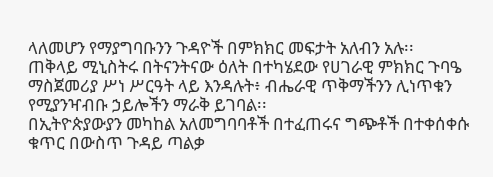ላለመሆን የማያግባቡንን ጉዳዮች በምክክር መፍታት አለብን አሉ፡፡
ጠቅላይ ሚኒስትሩ በትናንትናው ዕለት በተካሄደው የሀገራዊ ምክክር ጉባዔ ማስጀመሪያ ሥነ ሥርዓት ላይ እንዳሉት፥ ብሔራዊ ጥቅማችንን ሊነጥቁን የሚያንዣብቡ ኃይሎችን ማራቅ ይገባል፡፡
በኢትዮጵያውያን መካከል አለመግባባቶች በተፈጠሩና ግጭቶች በተቀሰቀሱ ቁጥር በውስጥ ጉዳይ ጣልቃ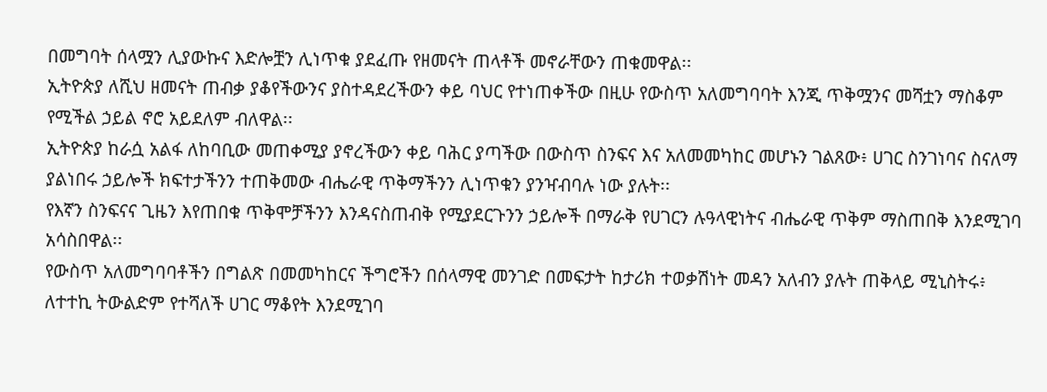በመግባት ሰላሟን ሊያውኩና እድሎቿን ሊነጥቁ ያደፈጡ የዘመናት ጠላቶች መኖራቸውን ጠቁመዋል፡፡
ኢትዮጵያ ለሺህ ዘመናት ጠብቃ ያቆየችውንና ያስተዳደረችውን ቀይ ባህር የተነጠቀችው በዚሁ የውስጥ አለመግባባት እንጂ ጥቅሟንና መሻቷን ማስቆም የሚችል ኃይል ኖሮ አይደለም ብለዋል፡፡
ኢትዮጵያ ከራሷ አልፋ ለከባቢው መጠቀሚያ ያኖረችውን ቀይ ባሕር ያጣችው በውስጥ ስንፍና እና አለመመካከር መሆኑን ገልጸው፥ ሀገር ስንገነባና ስናለማ ያልነበሩ ኃይሎች ክፍተታችንን ተጠቅመው ብሔራዊ ጥቅማችንን ሊነጥቁን ያንዣብባሉ ነው ያሉት፡፡
የእኛን ስንፍናና ጊዜን እየጠበቁ ጥቅሞቻችንን እንዳናስጠብቅ የሚያደርጉንን ኃይሎች በማራቅ የሀገርን ሉዓላዊነትና ብሔራዊ ጥቅም ማስጠበቅ እንደሚገባ አሳስበዋል፡፡
የውስጥ አለመግባባቶችን በግልጽ በመመካከርና ችግሮችን በሰላማዊ መንገድ በመፍታት ከታሪክ ተወቃሽነት መዳን አለብን ያሉት ጠቅላይ ሚኒስትሩ፥ ለተተኪ ትውልድም የተሻለች ሀገር ማቆየት እንደሚገባ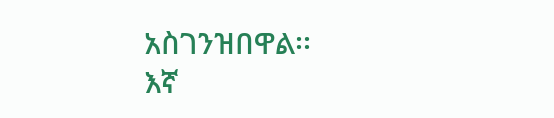አስገንዝበዋል፡፡
እኛ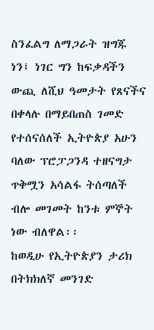ስንፈልግ ለማጋራት ዝግጁ ነን፤ ነገር ግን ከፍቃዳችን ውጪ ለሺህ ዓመታት የጸናችና በቀላሉ በማይበጠስ ገመድ የተሰናሰለች ኢትዮጵያ አሁን ባለው ፕሮፓጋንዳ ተዘናግታ ጥቅሟን አሳልፋ ትሰጣለች ብሎ መገመት ከንቱ ምኞት ነው ብለዋል፡፡
ከወዲሁ የኢትዮጵያን ታሪክ በትክክለኛ መንገድ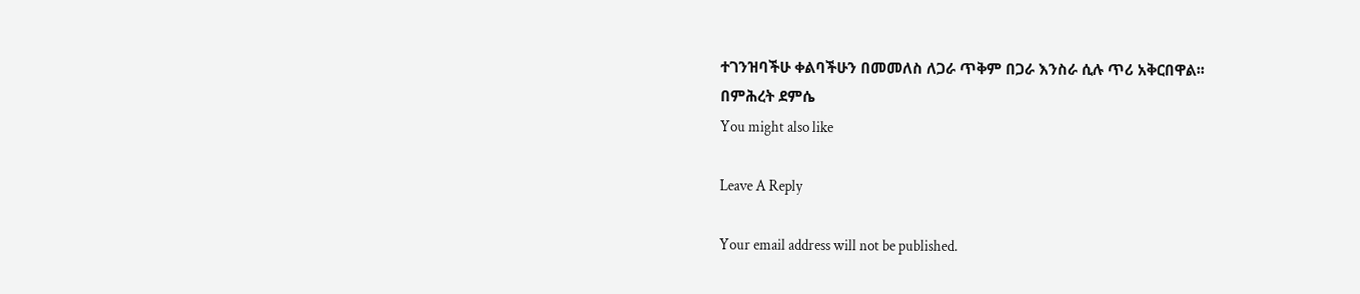ተገንዝባችሁ ቀልባችሁን በመመለስ ለጋራ ጥቅም በጋራ እንስራ ሲሉ ጥሪ አቅርበዋል፡፡
በምሕረት ደምሴ
You might also like

Leave A Reply

Your email address will not be published.